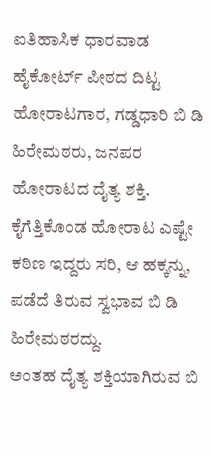ಐತಿಹಾಸಿಕ ಧಾರವಾಡ ಹೈಕೋರ್ಟ್ ಪೀಠದ ದಿಟ್ಟ ಹೋರಾಟಗಾರ, ಗಡ್ಡಧಾರಿ ಬಿ ಡಿ ಹಿರೇಮಠರು, ಜನಪರ ಹೋರಾಟದ ದೈತ್ಯ ಶಕ್ತಿ.
ಕೈಗೆತ್ತಿಕೊಂಡ ಹೋರಾಟ ಎಷ್ಟೇ ಕಠಿಣ ಇದ್ದರು ಸರಿ, ಆ ಹಕ್ಕನ್ನು, ಪಡೆದೆ ತಿರುವ ಸ್ವಭಾವ ಬಿ ಡಿ ಹಿರೇಮಠರದ್ದು.
ಅಂತಹ ದೈತ್ಯ ಶಕ್ತಿಯಾಗಿರುವ ಬಿ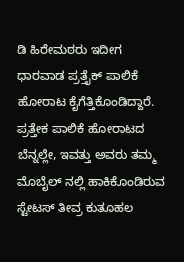ಡಿ ಹಿರೇಮಠರು ಇದೀಗ ಧಾರವಾಡ ಪ್ರತ್ತೈಕ್ ಪಾಲಿಕೆ ಹೋರಾಟ ಕೈಗೆತ್ತಿಕೊಂಡಿದ್ದಾರೆ.
ಪ್ರತ್ತೇಕ ಪಾಲಿಕೆ ಹೋರಾಟದ ಬೆನ್ನಲ್ಲೇ, ಇವತ್ತು ಅವರು ತಮ್ಮ ಮೊಬೈಲ್ ನಲ್ಲಿ ಹಾಕಿಕೊಂಡಿರುವ ಸ್ಟೇಟಸ್ ತೀವ್ರ ಕುತೂಹಲ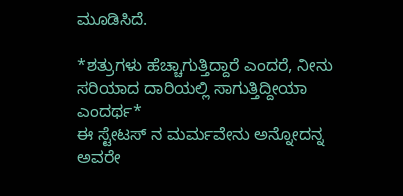ಮೂಡಿಸಿದೆ.

*ಶತ್ರುಗಳು ಹೆಚ್ಚಾಗುತ್ತಿದ್ದಾರೆ ಎಂದರೆ, ನೀನು ಸರಿಯಾದ ದಾರಿಯಲ್ಲಿ ಸಾಗುತ್ತಿದ್ದೀಯಾ ಎಂದರ್ಥ*
ಈ ಸ್ಟೇಟಸ್ ನ ಮರ್ಮವೇನು ಅನ್ನೋದನ್ನ ಅವರೇ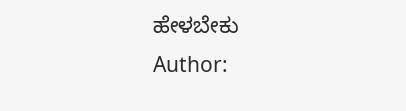ಹೇಳಬೇಕು
Author: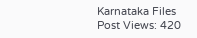Karnataka Files
Post Views: 420